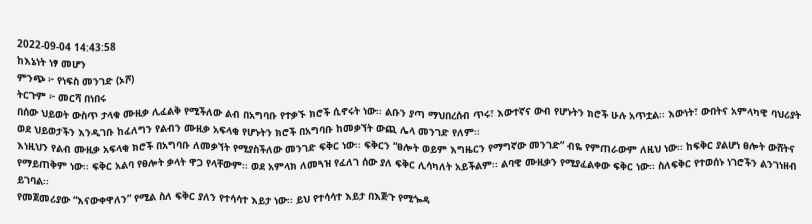2022-09-04 14:43:58
ከእኔነት ነፃ መሆን
ምንጭ ፦ የነፍስ መንገድ (ኦሾ)
ትርጉም ፦ መርሻ በነበሩ
በሰው ህይወት ውስጥ ታላቁ ሙዚቃ ሊፈልቅ የሚችለው ልብ በአግባቡ የተቃኙ ክሮች ሲኖሩት ነው፡፡ ልቡን ያጣ ማህበረሰብ ጥሩ፣ እውተኛና ውብ የሆኑትን ክሮች ሁሉ አጥቷል፡፡ እውነት፣ ውበትና አምላካዊ ባህሪያት ወደ ህይወታችን እንዲገቡ ከፈለግን የልብን ሙዚቃ አፍላቂ የሆኑትን ክሮች በአግባቡ ከመቃኘት ውጪ ሌላ መንገድ የለም፡፡
እነዚህን የልብ ሙዚቃ አፍላቂ ክሮች በአግባቡ ለመቃኘት የሚያስችለው መንገድ ፍቅር ነው፡፡ ፍቅርን “ፀሎት ወይም እግዜርን የማግኛው መንገድ” ብዬ የምጠራውም ለዚህ ነው፡፡ ከፍቅር ያልሆነ ፀሎት ውሸትና የማይጠቅም ነው፡፡ ፍቅር አልባ የፀሎት ቃላት ዋጋ የላቸውም፡፡ ወደ አምላክ ለመጓዝ የፈለገ ሰው ያለ ፍቅር ሊሳካለት አይችልም፡፡ ልባዊ ሙዚቃን የሚያፈልቀው ፍቅር ነው፡፡ ስለፍቅር የተወሰኑ ነገሮችን ልንገነዘብ ይገባል፡፡
የመጀመሪያው “እናውቀዋለን” የሚል ስለ ፍቅር ያለን የተሳሳተ እይታ ነው፡፡ ይህ የተሳሳተ እይታ በእጅጉ የሚጐዳ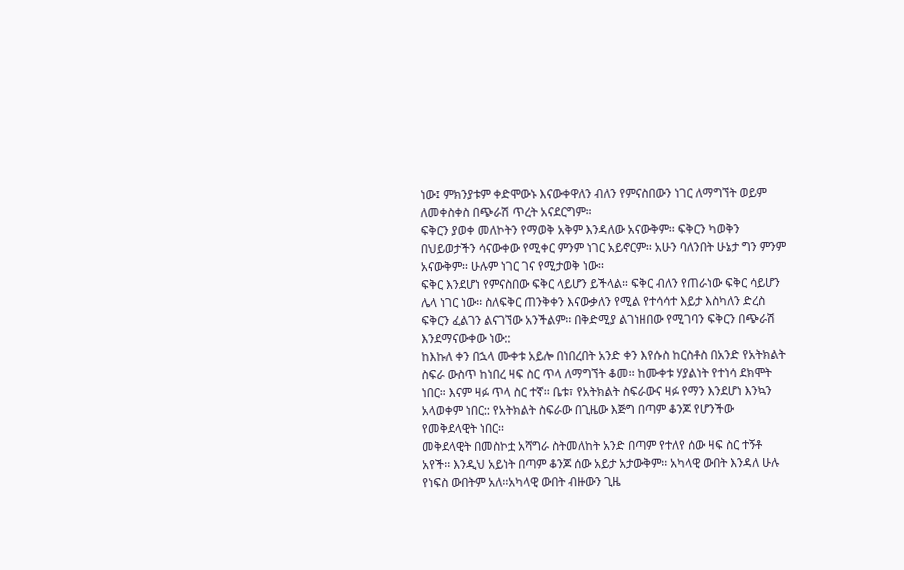ነው፤ ምክንያቱም ቀድሞውኑ እናውቀዋለን ብለን የምናስበውን ነገር ለማግኘት ወይም ለመቀስቀስ በጭራሽ ጥረት አናደርግም።
ፍቅርን ያወቀ መለኮትን የማወቅ አቅም እንዳለው አናውቅም፡፡ ፍቅርን ካወቅን በህይወታችን ሳናውቀው የሚቀር ምንም ነገር አይኖርም፡፡ አሁን ባለንበት ሁኔታ ግን ምንም አናውቅም፡፡ ሁሉም ነገር ገና የሚታወቅ ነው፡፡
ፍቅር እንደሆነ የምናስበው ፍቅር ላይሆን ይችላል። ፍቅር ብለን የጠራነው ፍቅር ሳይሆን ሌላ ነገር ነው፡፡ ስለፍቅር ጠንቅቀን እናውቃለን የሚል የተሳሳተ እይታ እስካለን ድረስ ፍቅርን ፈልገን ልናገኘው አንችልም፡፡ በቅድሚያ ልገነዘበው የሚገባን ፍቅርን በጭራሽ እንደማናውቀው ነው::
ከእኩለ ቀን በኋላ ሙቀቱ አይሎ በነበረበት አንድ ቀን እየሱስ ከርስቶስ በአንድ የአትክልት ስፍራ ውስጥ ከነበረ ዛፍ ስር ጥላ ለማግኘት ቆመ፡፡ ከሙቀቱ ሃያልነት የተነሳ ደክሞት ነበር። እናም ዛፉ ጥላ ስር ተኛ፡፡ ቤቱ፣ የአትክልት ስፍራውና ዛፉ የማን እንደሆነ እንኳን አላወቀም ነበር:: የአትክልት ስፍራው በጊዜው እጅግ በጣም ቆንጆ የሆንችው የመቅደላዊት ነበር፡፡
መቅደላዊት በመስኮቷ አሻግራ ስትመለከት አንድ በጣም የተለየ ሰው ዛፍ ስር ተኝቶ አየች፡፡ እንዲህ አይነት በጣም ቆንጆ ሰው አይታ አታውቅም፡፡ አካላዊ ውበት እንዳለ ሁሉ የነፍስ ውበትም አለ፡፡አካላዊ ውበት ብዙውን ጊዜ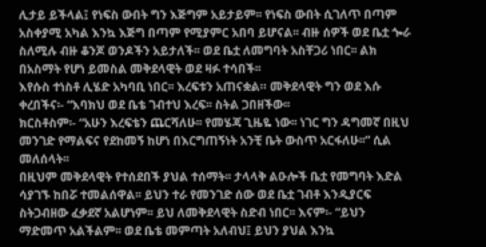ሊታይ ይችላል፤ የነፍስ ውበት ግን እጅግም አይታይም፡፡ የነፍስ ውበት ሲገለጥ በጣም አስቀያሚ አካል እንኳ እጅግ በጣም የሚያምር አበባ ይሆናል፡፡ ብዙ ሰዎች ወደ ቤቷ ጐራ ስለሚሉ ብዙ ቆንጆ ወንዶችን አይታለች፡፡ ወደ ቤቷ ለመግባት አስቸጋሪ ነበር፡፡ ልክ በአስማት የሆነ ይመስል መቅደላዊት ወደ ዛፉ ተሳበች፡፡
እየሱስ ተነስቶ ሊሄድ አካባቢ ነበር፡፡ እረፍቱን አጠናቋል። መቅደላዊት ግን ወደ እሱ ቀረበችና፡- “እባክህ ወደ ቤቴ ገብተህ እረፍ፡፡ ስትል ጋበዘችው፡፡
ክርስቶስም፡- “አሁን እረፍቴን ጨርሻለሁ፡፡ የመሄጃ ጊዜዬ ነው፡፡ ነገር ግን ዳግመኛ በዚህ መንገድ የማልፍና የደከመኝ ከሆነ በእርግጠኝነት አንቺ ቤት ውስጥ አርፋለሁ፡፡” ሲል መለሰላት፡፡
በዚህም መቅደላዊት የተሰደበች ያህል ተሰማት፡፡ ታላላቅ ልዑሎች ቤቷ የመግባት እድል ሳያገኙ ከበሯ ተመልሰዋል፡፡ ይህን ተራ የመንገድ ሰው ወደ ቤቷ ገብቶ እንዲያርፍ ስትጋብዘው ፈቃደኛ አልሆነም፡፡ ይህ ለመቅደላዊት ስድብ ነበር፡፡ እናም፡- “ይህን ማድመጥ አልችልም፡፡ ወደ ቤቴ መምጣት አለብህ፤ ይህን ያህል እንኳ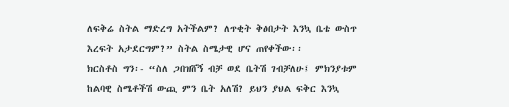ለፍቅሬ ስትል ማድረግ አትችልም? ለጥቂት ቅፅበታት እንኳ ቤቴ ውስጥ እረፍት አታደርግም?” ስትል ስሜታዊ ሆና ጠየቀችው፡፡
ክርስቶስ ግን፡- “ስለ ጋበዝሸኝ ብቻ ወደ ቤትሽ ገብቻለሁ፤ ምክንያቱም ከልባዊ ስሜቶችሽ ውጪ ምን ቤት አለሽ? ይህን ያህል ፍቅር እንኳ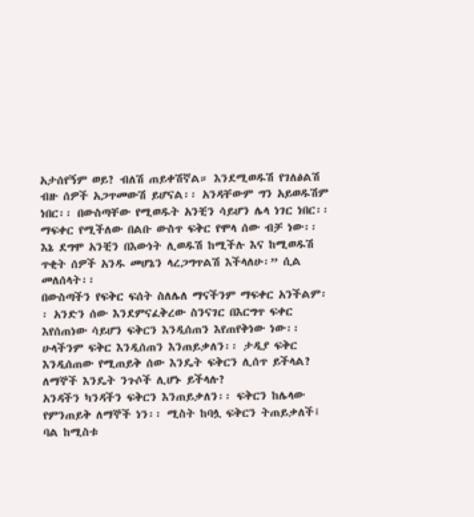አታሰየኝም ወይ? ብለሽ ጠይቀሽኛል። እንደሚወዱሽ የገለፅልሽ ብዙ ሰዎች አጋጥመውሽ ይሆናል፡፡ አንዳቸውም ግን አይወዱሽም ነበር፡፡ በውስጣቸው የሚወዱት አንቺን ሳይሆን ሌላ ነገር ነበር፡፡ ማፍቀር የሚችለው በልቡ ውስጥ ፍቅር የሞላ ሰው ብቻ ነው፡፡ እኔ ደግሞ አንቺን በእውነት ሊወዱሽ ከሚችሉ እና ከሚወዱሽ ጥቂት ሰዎች አንዱ መሆኔን ላረጋግጥልሽ እችላለሁ፡” ሲል መለሰላት፡፡
በውስጣችን የፍቅር ፍሰት ስለሌለ ማናችንም ማፍቀር አንችልም፡፡ አንድን ሰው እንደምናፈቅረው ስንናገር በእርግጥ ፍቀር እየሰጠነው ሳይሆን ፍቅርን እንዲሰጠን እየጠየቅነው ነው፡፡ ሁላችንም ፍቅር እንዲሰጠን እንጠይቃለን፡፡ ታዲያ ፍቅር እንዲሰጠው የሚጠይቅ ሰው እንዴት ፍቅርን ሊሰጥ ይችላል? ለማኞች እንዴት ንጉሶች ሊሆኑ ይችላሉ?
አንዳችን ካንዳችን ፍቅርን እንጠይቃለን፡፡ ፍቅርን ከሌላው የምንጠይቅ ለማኞች ነን፡፡ ሚስት ከባሏ ፍቅርን ትጠይቃለች፤ ባል ከሚስቱ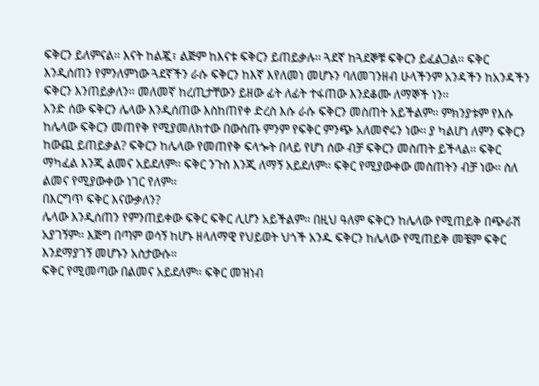ፍቅርን ይለምናል፡፡ እናት ከልጇ፣ ልጅም ከእናቱ ፍቅርን ይጠይቃሉ፡፡ ጓደኛ ከጓደኞቹ ፍቅርን ይፈልጋል፡፡ ፍቅር እንዲሰጠን የምንለምነው ጓደኛችን ራሱ ፍቅርን ከእኛ እየለመነ መሆኑን ባለመገንዘብ ሁላችንም አንዳችን ከአንዳችን ፍቅርን እንጠይቃለን፡፡ መለመኛ ከረጢታቸውን ይዘው ፊት ለፊት ተፋጠው እንደቆሙ ለማኞች ነን፡፡
አንድ ሰው ፍቅርን ሌላው እንዲሰጠው እስከጠየቀ ድረስ እሱ ራሱ ፍቅርን መስጠት አይችልም፡፡ ምክንያቱም የእሱ ከሌላው ፍቅርን መጠየቅ የሚያመለክተው በውስጡ ምንም የፍቅር ምንጭ አለመኖሩን ነው፡፡ ያ ካልሆነ ለምን ፍቅርን ከውጪ ይጠይቃል? ፍቅርን ከሌላው የመጠየቅ ፍላጐት በላይ የሆነ ሰው ብቻ ፍቅርን መስጠት ይችላል፡፡ ፍቅር ማካፈል እንጂ ልመና አይደለም፡፡ ፍቅር ንጉስ እንጂ ለማኝ አይደለም፡፡ ፍቅር የሚያውቀው መስጠትን ብቻ ነው፡፡ ስለ ልመና የሚያውቀው ነገር የለም፡፡
በእርግጥ ፍቅር እናውቃለን?
ሌላው እንዲሰጠን የምንጠይቀው ፍቅር ፍቅር ሊሆን አይችልም፡፡ በዚህ ዓለም ፍቅርን ከሌላው የሚጠይቅ በጭራሽ አያገኝም፡፡ እጅግ በጣም ወሳኝ ከሆኑ ዘላለማዊ የህይወት ህጎች አንዱ ፍቅርን ከሌላው የሚጠይቅ መቼም ፍቅር እንደማያገኝ መሆኑን አስታውሱ።
ፍቅር የሚመጣው በልመና አይደለም፡፡ ፍቅር መዝነብ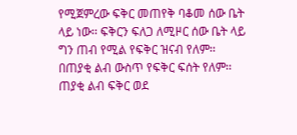የሚጀምረው ፍቅር መጠየቅ ባቆመ ሰው ቤት ላይ ነው፡፡ ፍቅርን ፍለጋ ለሚዞር ሰው ቤት ላይ ግን ጠብ የሚል የፍቅር ዝናብ የለም፡፡ በጠያቂ ልብ ውስጥ የፍቅር ፍሰት የለም፡፡ ጠያቂ ልብ ፍቅር ወደ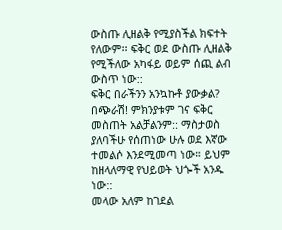ውስጡ ሊዘልቅ የሚያስችል ክፍተት የለውም፡፡ ፍቅር ወደ ውስጡ ሊዘልቅ የሚችለው አካፋይ ወይም ሰጪ ልብ ውስጥ ነው::
ፍቅር በራችንን አንኳኩቶ ያውቃል? በጭራሽ! ምክንያቱም ገና ፍቅር መስጠት አልቻልንም:: ማስታወስ ያለባችሁ የሰጠነው ሁሉ ወደ እኛው ተመልሶ እንደሚመጣ ነው። ይህም ከዘላለማዊ የህይወት ህጐች አንዱ ነው::
መላው አለም ከገደል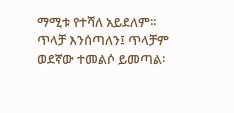ማሚቱ የተሻለ አይደለም፡፡ ጥላቻ እንሰጣለን፤ ጥላቻም ወደኛው ተመልሶ ይመጣል፡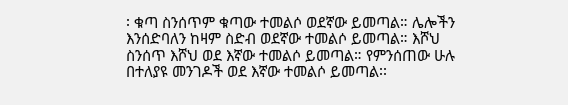፡ ቁጣ ስንሰጥም ቁጣው ተመልሶ ወደኛው ይመጣል። ሌሎችን እንሰድባለን ከዛም ስድብ ወደኛው ተመልሶ ይመጣል። እሾህ ስንሰጥ እሾህ ወደ እኛው ተመልሶ ይመጣል። የምንሰጠው ሁሉ በተለያዩ መንገዶች ወደ እኛው ተመልሶ ይመጣል፡፡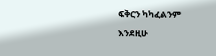ፍቅርን ካካፈልንም እንደዚሁ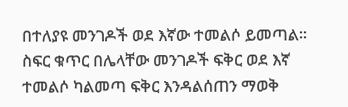በተለያዩ መንገዶች ወደ እኛው ተመልሶ ይመጣል፡፡ ስፍር ቁጥር በሌላቸው መንገዶች ፍቅር ወደ እኛ ተመልሶ ካልመጣ ፍቅር እንዳልሰጠን ማወቅ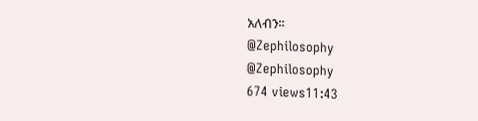አለብን፡፡
@Zephilosophy
@Zephilosophy
674 views11:43